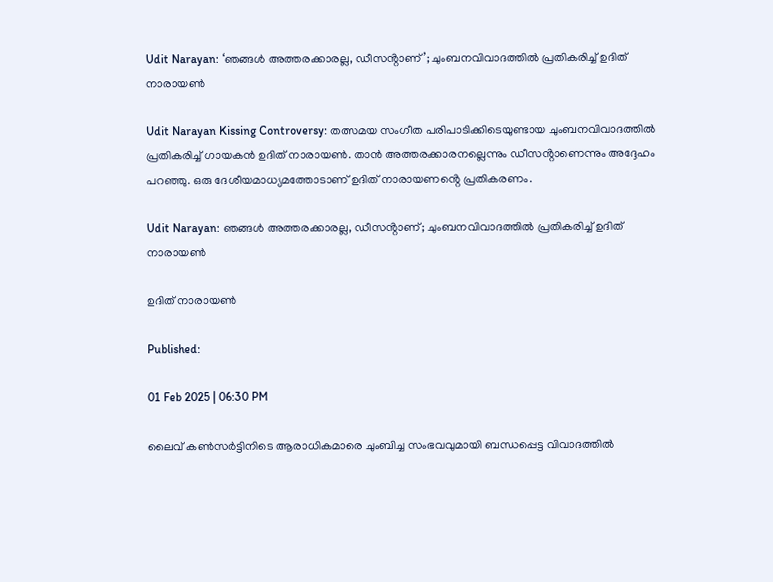Udit Narayan: ‘ഞങ്ങൾ അത്തരക്കാരല്ല, ഡീസൻ്റാണ്’; ചുംബനവിവാദത്തിൽ പ്രതികരിച്ച് ഉദിത് നാരായൺ

Udit Narayan Kissing Controversy: തത്സമയ സംഗീത പരിപാടിക്കിടെയുണ്ടായ ചുംബനവിവാദത്തിൽ പ്രതികരിച്ച് ഗായകൻ ഉദിത് നാരായൺ. താൻ അത്തരക്കാരനല്ലെന്നും ഡീസൻ്റാണെന്നും അദ്ദേഹം പറഞ്ഞു. ഒരു ദേശീയമാധ്യമത്തോടാണ് ഉദിത് നാരായണൻ്റെ പ്രതികരണം.

Udit Narayan: ഞങ്ങൾ അത്തരക്കാരല്ല, ഡീസൻ്റാണ്; ചുംബനവിവാദത്തിൽ പ്രതികരിച്ച് ഉദിത് നാരായൺ

ഉദിത് നാരായൺ

Published:

01 Feb 2025 | 06:30 PM

ലൈവ് കൺസർട്ടിനിടെ ആരാധികമാരെ ചുംബിച്ച സംഭവവുമായി ബന്ധപ്പെട്ട വിവാദത്തിൽ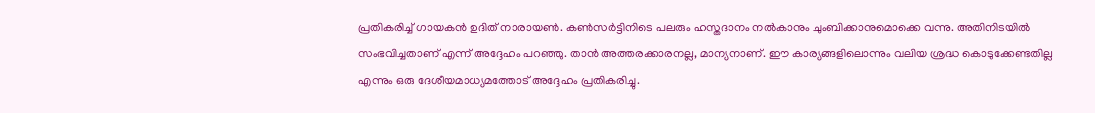പ്രതികരിച്ച് ഗായകൻ ഉദിത് നാരായൺ. കൺസർട്ടിനിടെ പലരും ഹസ്തദാനം നൽകാനും ചുംബിക്കാനുമൊക്കെ വന്നു. അതിനിടയിൽ സംഭവിച്ചതാണ് എന്ന് അദ്ദേഹം പറഞ്ഞു. താൻ അത്തരക്കാരനല്ല, മാന്യനാണ്. ഈ കാര്യങ്ങളിലൊന്നും വലിയ ശ്രദ്ധ കൊടുക്കേണ്ടതില്ല എന്നും ഒരു ദേശീയമാധ്യമത്തോട് അദ്ദേഹം പ്രതികരിച്ചു.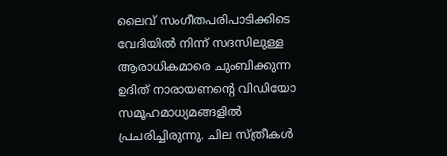ലൈവ് സംഗീതപരിപാടിക്കിടെ വേദിയിൽ നിന്ന് സദസിലുള്ള ആരാധികമാരെ ചുംബിക്കുന്ന ഉദിത് നാരായണൻ്റെ വിഡിയോ സമൂഹമാധ്യമങ്ങളിൽ പ്രചരിച്ചിരുന്നു. ചില സ്ത്രീകൾ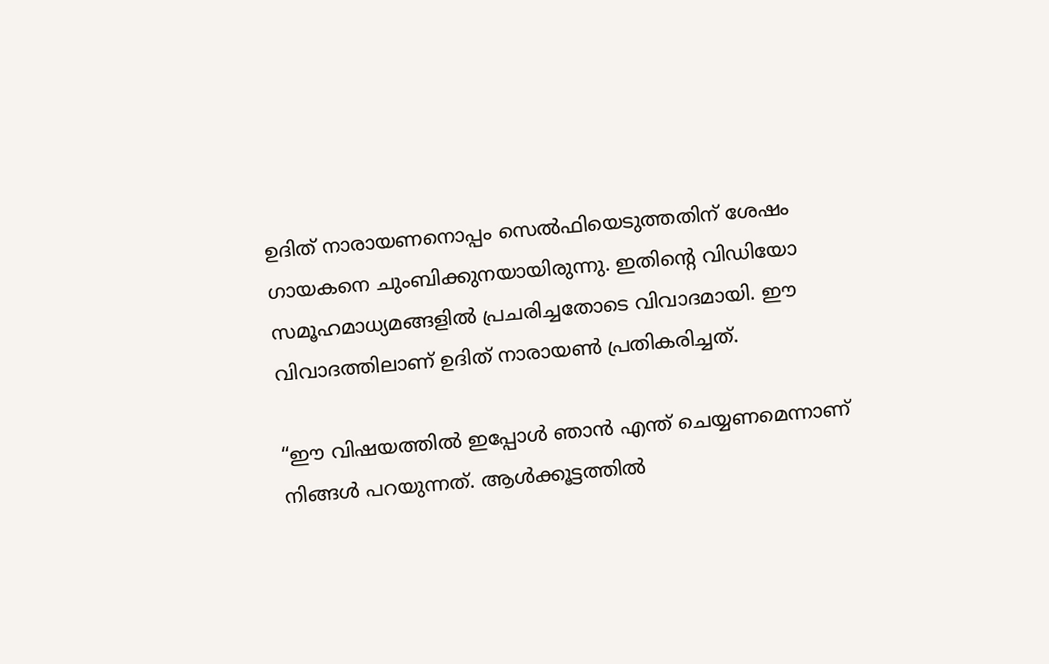ഉദിത് നാരായണനൊപ്പം സെൽഫിയെടുത്തതിന് ശേഷം ഗായകനെ ചുംബിക്കുനയായിരുന്നു. ഇതിൻ്റെ വിഡിയോ സമൂഹമാധ്യമങ്ങളിൽ പ്രചരിച്ചതോടെ വിവാദമായി. ഈ വിവാദത്തിലാണ് ഉദിത് നാരായൺ പ്രതികരിച്ചത്.

“ഈ വിഷയത്തിൽ ഇപ്പോൾ ഞാൻ എന്ത് ചെയ്യണമെന്നാണ് നിങ്ങൾ പറയുന്നത്. ആൾക്കൂട്ടത്തിൽ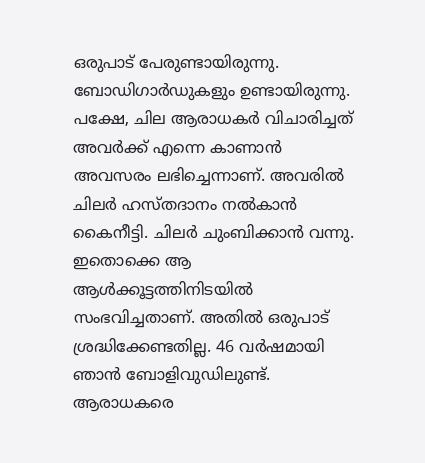ഒരുപാട് പേരുണ്ടായിരുന്നു. ബോഡിഗാർഡുകളും ഉണ്ടായിരുന്നു. പക്ഷേ, ചില ആരാധകർ വിചാരിച്ചത് അവർക്ക് എന്നെ കാണാൻ അവസരം ലഭിച്ചെന്നാണ്. അവരിൽ ചിലർ ഹസ്തദാനം നൽകാൻ കൈനീട്ടി. ചിലർ ചുംബിക്കാൻ വന്നു. ഇതൊക്കെ ആ ആൾക്കൂട്ടത്തിനിടയിൽ സംഭവിച്ചതാണ്. അതിൽ ഒരുപാട് ശ്രദ്ധിക്കേണ്ടതില്ല. 46 വർഷമായി ഞാൻ ബോളിവുഡിലുണ്ട്. ആരാധകരെ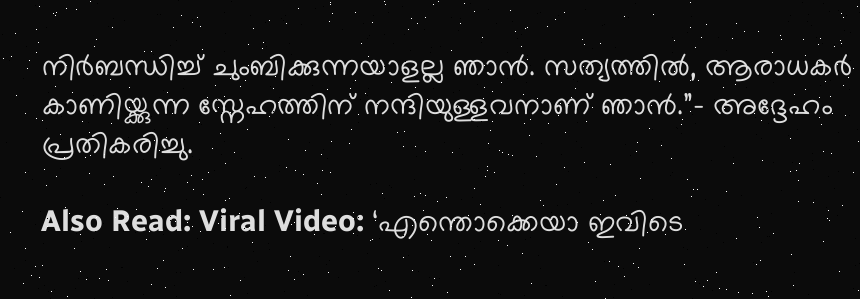നിർബന്ധിച്ച് ചുംബിക്കുന്നയാളല്ല ഞാൻ. സത്യത്തിൽ, ആരാധകർ കാണിയ്ക്കുന്ന സ്നേഹത്തിന് നന്ദിയുള്ളവനാണ് ഞാൻ.”- അദ്ദേഹം പ്രതികരിച്ചു.

Also Read: Viral Video: ‘എന്തൊക്കെയാ ഇവിടെ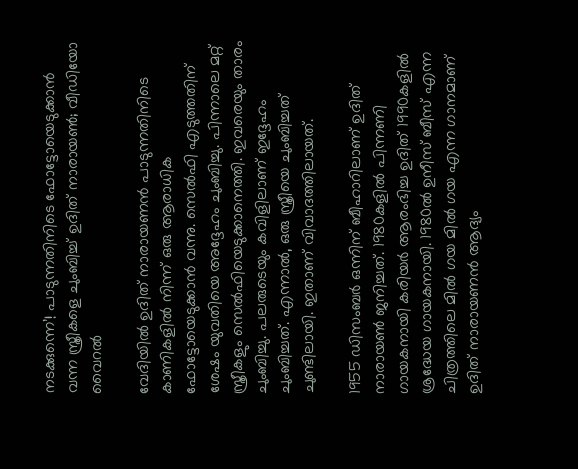നടക്കുന്നെ’! പാടുന്നതിനിടെ ഫോട്ടോയെടുക്കാൻ വന്ന സ്ത്രീകളെ ചുംബിച്ച് ഉദിത് നാരായൺ; വീഡിയോ വൈറൽ

വേദിയിൽ ഉദിത് നാരായണൻ പാടുന്നതിനിടെ കാണികളിൽ നിന്ന് ഒരു ആരാധിക ഫോട്ടോയെടുക്കാൻ വന്നു. സെൽഫി എടുത്തതിന് ശേഷം യുവതിയെ അദ്ദേഹം ചുംബിച്ചു. പിന്നാലെ മറ്റ് സ്ത്രീകളും സെൽഫിയെടുക്കാനെത്തി. ഇവരെയും താരം ചുംബിച്ചു. പലരുടെയും കവിളിലാണ് ഇദ്ദേഹം ചുംബിച്ചത്. എന്നാൽ, ഒരു സ്ത്രീയെ ചുംബിച്ചത് ചുണ്ടിലായി. ഇതാണ് വിവാദത്തിലായത്.

1955 ഡിസംബർ ഒന്നിന് ബീഹാറിലാണ് ഉദിത് നാരായൺ ജനിച്ചത്. 1980കളിൽ പിന്നണി ഗായകനായി കരിയർ ആരംഭിച്ച ഉദിത് 1990കളിൽ ശ്രദ്ധേയ ഗായകനായി. 1980ൽ ഉനീസ് ബീസ് എന്ന ചിത്രത്തിലെ മിൽ ഗയ മിൽ ഗയ എന്ന ഗാനമാണ് ഉദിത് നാരായണൻ ആദ്യം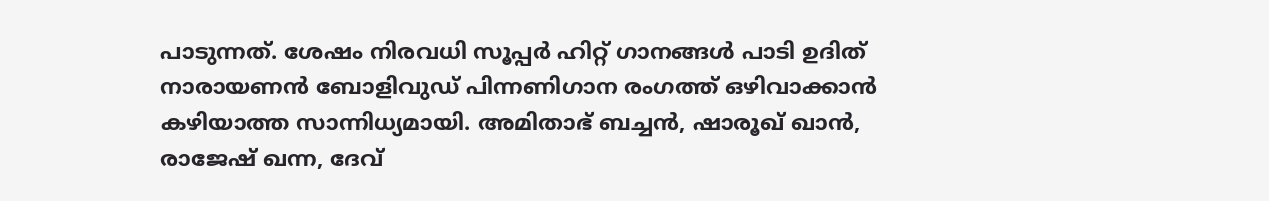പാടുന്നത്. ശേഷം നിരവധി സൂപ്പർ ഹിറ്റ് ഗാനങ്ങൾ പാടി ഉദിത് നാരായണൻ ബോളിവുഡ് പിന്നണിഗാന രംഗത്ത് ഒഴിവാക്കാൻ കഴിയാത്ത സാന്നിധ്യമായി. അമിതാഭ് ബച്ചൻ, ഷാരൂഖ് ഖാൻ, രാജേഷ് ഖന്ന, ദേവ്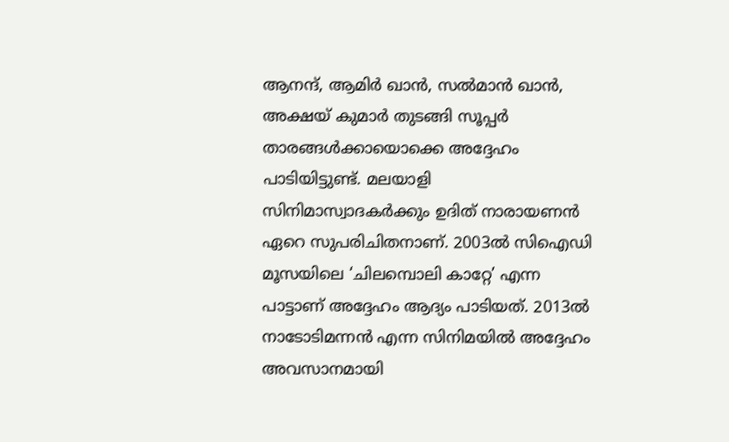ആനന്ദ്, ആമിർ ഖാൻ, സൽമാൻ ഖാൻ, അക്ഷയ് കുമാർ തുടങ്ങി സൂപ്പർ താരങ്ങൾക്കായൊക്കെ അദ്ദേഹം പാടിയിട്ടുണ്ട്. മലയാളി സിനിമാസ്വാദകർക്കും ഉദിത് നാരായണൻ ഏറെ സുപരിചിതനാണ്. 2003ൽ സിഐഡി മൂസയിലെ ‘ചിലമ്പൊലി കാറ്റേ’ എന്ന പാട്ടാണ് അദ്ദേഹം ആദ്യം പാടിയത്. 2013ൽ നാടോടിമന്നൻ എന്ന സിനിമയിൽ അദ്ദേഹം അവസാനമായി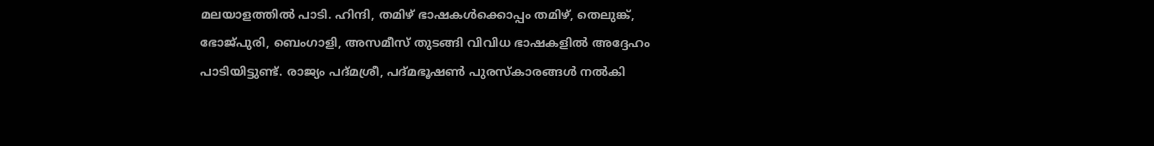മലയാളത്തിൽ പാടി. ഹിന്ദി, തമിഴ് ഭാഷകൾക്കൊപ്പം തമിഴ്, തെലുങ്ക്, ഭോജ്പുരി, ബെംഗാളി, അസമീസ് തുടങ്ങി വിവിധ ഭാഷകളിൽ അദ്ദേഹം പാടിയിട്ടുണ്ട്. രാജ്യം പദ്മശ്രീ, പദ്മഭൂഷൺ പുരസ്കാരങ്ങൾ നൽകി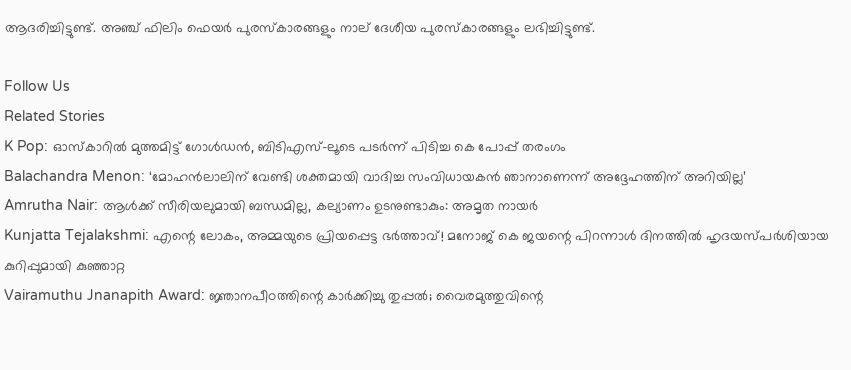ആദരിച്ചിട്ടുണ്ട്. അഞ്ച് ഫിലിം ഫെയർ പുരസ്കാരങ്ങളും നാല് ദേശീയ പുരസ്കാരങ്ങളും ലഭിച്ചിട്ടുണ്ട്.

Follow Us
Related Stories
K Pop: ഓസ്കാറിൽ മുത്തമിട്ട് ഗോൾഡൻ, ബിടിഎസ്-ലൂടെ പടർന്ന് പിടിച്ച കെ പോപ്പ് തരംഗം
Balachandra Menon: ‘മോഹന്‍ലാലിന് വേണ്ടി ശക്തമായി വാദിച്ച സംവിധായകന്‍ ഞാനാണെന്ന്‌ അദ്ദേഹത്തിന് അറിയില്ല’
Amrutha Nair: ആള്‍ക്ക് സീരിയലുമായി ബന്ധമില്ല, കല്യാണം ഉടനുണ്ടാകും: അമൃത നായര്‍
Kunjatta Tejalakshmi: എന്റെ ലോകം, അമ്മയുടെ പ്രിയപ്പെട്ട ഭർത്താവ്! മനോജ് കെ ജയന്റെ പിറന്നാൾ ദിനത്തിൽ ഹൃദയസ്പർശിയായ കുറിപ്പുമായി കുഞ്ഞാറ്റ
Vairamuthu Jnanapith Award: ജ്ഞാനപീഠത്തിന്റെ കാർക്കിച്ചു തുപ്പൽ; വൈരമുത്തുവിന്റെ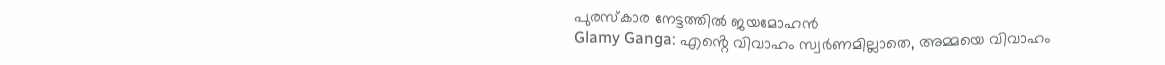പുരസ്കാര നേട്ടത്തിൽ ജയമോഹൻ
Glamy Ganga: എൻ്റെ വിവാഹം സ്വർണമില്ലാതെ, അമ്മയെ വിവാഹം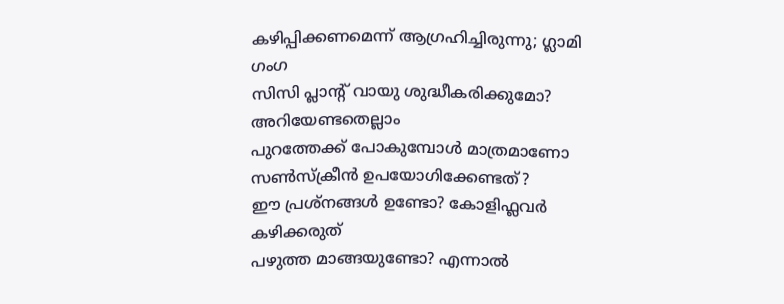കഴിപ്പിക്കണമെന്ന് ആഗ്രഹിച്ചിരുന്നു; ഗ്ലാമി ഗംഗ
സിസി പ്ലാന്‍റ് വായു ശുദ്ധീകരിക്കുമോ? അറിയേണ്ടതെല്ലാം
പുറത്തേക്ക് പോകുമ്പോള്‍ മാത്രമാണോ സണ്‍സ്‌ക്രീന്‍ ഉപയോഗിക്കേണ്ടത്?
ഈ പ്രശ്നങ്ങൾ ഉണ്ടോ? കോളിഫ്ലവർ കഴിക്കരുത്
പഴുത്ത മാങ്ങയുണ്ടോ? എന്നാല്‍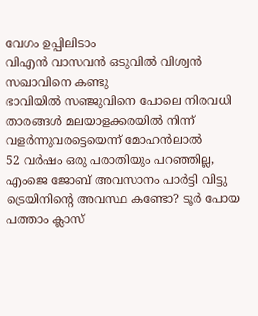വേഗം ഉപ്പിലിടാം
വിഎൻ വാസവൻ ഒടുവിൽ വിശ്വൻ സഖാവിനെ കണ്ടു
ഭാവിയില്‍ സഞ്ജുവിനെ പോലെ നിരവധി താരങ്ങള്‍ മലയാളക്കരയില്‍ നിന്ന്‌ വളര്‍ന്നുവരട്ടെയെന്ന് മോഹന്‍ലാല്‍
52 വർഷം ഒരു പരാതിയും പറഞ്ഞില്ല, എംജെ ജോബ് അവസാനം പാർട്ടി വിട്ടു
ട്രെയിനിന്റെ അവസ്ഥ കണ്ടോ? ടൂര്‍ പോയ പത്താം ക്ലാസ്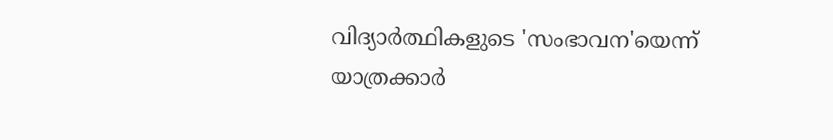വിദ്യാര്‍ത്ഥികളുടെ 'സംഭാവന'യെന്ന് യാത്രക്കാര്‍